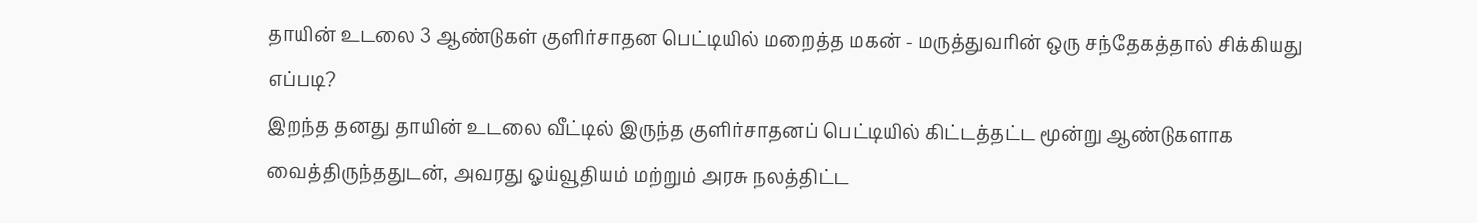தாயின் உடலை 3 ஆண்டுகள் குளிர்சாதன பெட்டியில் மறைத்த மகன் - மருத்துவரின் ஒரு சந்தேகத்தால் சிக்கியது எப்படி?
இறந்த தனது தாயின் உடலை வீட்டில் இருந்த குளிர்சாதனப் பெட்டியில் கிட்டத்தட்ட மூன்று ஆண்டுகளாக வைத்திருந்ததுடன், அவரது ஓய்வூதியம் மற்றும் அரசு நலத்திட்ட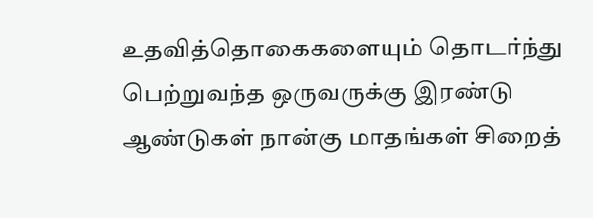உதவித்தொகைகளையும் தொடர்ந்து பெற்றுவந்த ஒருவருக்கு இரண்டு ஆண்டுகள் நான்கு மாதங்கள் சிறைத்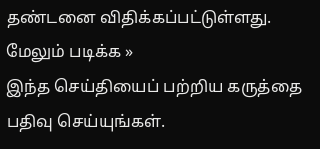தண்டனை விதிக்கப்பட்டுள்ளது.
மேலும் படிக்க »
இந்த செய்தியைப் பற்றிய கருத்தை பதிவு செய்யுங்கள்.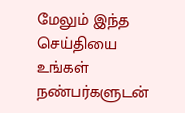மேலும் இந்த செய்தியை உங்கள் நண்பர்களுடன்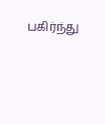பகிர்ந்து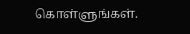கொள்ளுங்கள்.